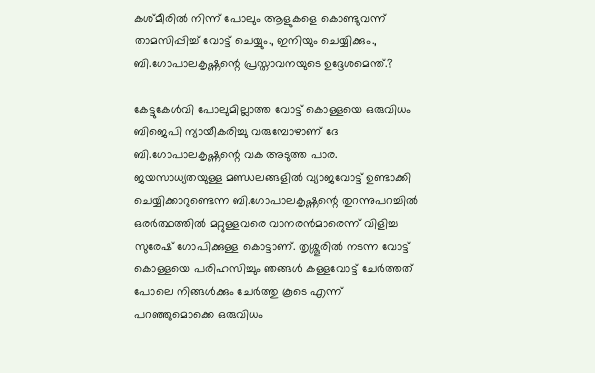കശ്മീരില്‍ നിന്ന് പോലും ആളുകളെ കൊണ്ടുവന്ന് താമസിപ്പിച്ച് വോട്ട് ചെയ്യും., ഇനിയും ചെയ്യിക്കും., ബി.ഗോപാലകൃഷ്ണന്റെ പ്രസ്താവനയുടെ ഉദ്ദേശമെന്ത്.?

കേട്ടുകേള്‍വി പോലുമില്ലാത്ത വോട്ട് കൊള്ളയെ ഒരുവിധം ബിജെപി ന്യായീകരിച്ചു വരുമ്പോഴാണ് ദേ ബി.ഗോപാലകൃഷ്ണന്റെ വക അടുത്ത പാര. ജയസാധ്യതയുള്ള മണ്ഡലങ്ങളില്‍ വ്യാജവോട്ട് ഉണ്ടാക്കി ചെയ്യിക്കാറുണ്ടെന്ന ബി.ഗോപാലകൃഷ്ണന്റെ തുറന്നുപറച്ചില്‍ ഒരര്‍ത്ഥത്തില്‍ മറ്റുള്ളവരെ വാനരന്‍മാരെന്ന് വിളിച്ച സുരേഷ് ഗോപിക്കുള്ള കൊട്ടാണ്. തൃശ്ശൂരില്‍ നടന്ന വോട്ട് കൊള്ളയെ പരിഹസിച്ചും ഞങ്ങള്‍ കള്ളവോട്ട് ചേര്‍ത്തത് പോലെ നിങ്ങള്‍ക്കും ചേര്‍ത്തു കൂടെ എന്ന് പറഞ്ഞുമൊക്കെ ഒരുവിധം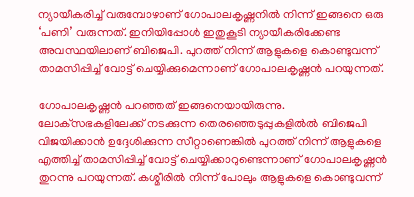ന്യായീകരിച്ച് വരുമ്പോഴാണ് ഗോപാലകൃഷ്ണനില്‍ നിന്ന് ഇങ്ങനെ ഒരു ‘പണി’ വരുന്നത്. ഇനിയിപ്പോള്‍ ഇതുകൂടി ന്യായീകരിക്കേണ്ട അവസ്ഥയിലാണ് ബിജെപി. പുറത്ത് നിന്ന് ആളുകളെ കൊണ്ടുവന്ന് താമസിപ്പിച്ച് വോട്ട് ചെയ്യിക്കുമെന്നാണ് ഗോപാലകൃഷ്ണന്‍ പറയുന്നത്.

ഗോപാലകൃഷ്ണന്‍ പറഞ്ഞത് ഇങ്ങനെയായിരുന്നു. ലോക്‌സഭകളിലേക്ക് നടക്കുന്ന തെരഞ്ഞെടുപ്പുകളില്‍ല്‍ ബിജെപി വിജയിക്കാന്‍ ഉദ്ദേശിക്കുന്ന സീറ്റാണെങ്കില്‍ പുറത്ത് നിന്ന് ആളുകളെ എത്തിച്ച് താമസിപ്പിച്ച് വോട്ട് ചെയ്യിക്കാറുണ്ടെന്നാണ് ഗോപാലകൃഷ്ണന്‍ തുറന്നു പറയുന്നത്. കശ്മീരില്‍ നിന്ന് പോലും ആളുകളെ കൊണ്ടുവന്ന്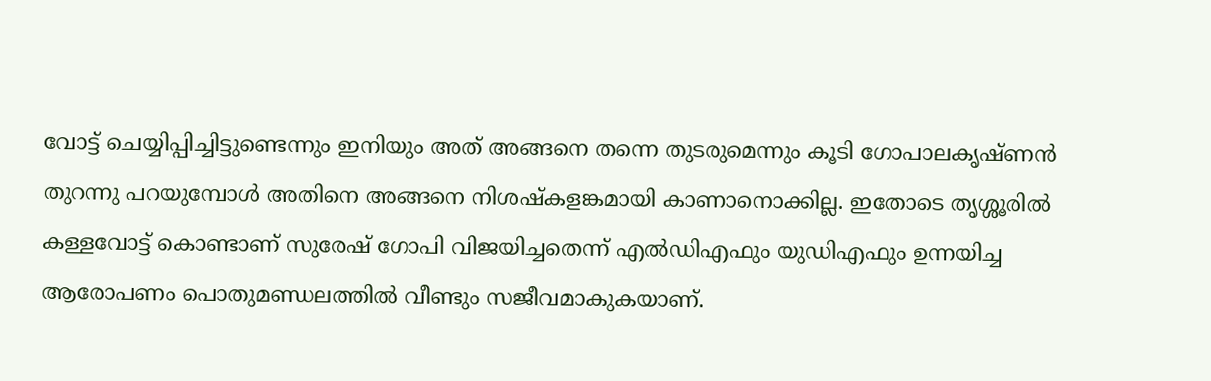വോട്ട് ചെയ്യിപ്പിച്ചിട്ടുണ്ടെന്നും ഇനിയും അത് അങ്ങനെ തന്നെ തുടരുമെന്നും കൂടി ഗോപാലകൃഷ്ണന്‍ തുറന്നു പറയുമ്പോള്‍ അതിനെ അങ്ങനെ നിശഷ്‌കളങ്കമായി കാണാനൊക്കില്ല. ഇതോടെ തൃശ്ശൂരില്‍ കള്ളവോട്ട് കൊണ്ടാണ് സുരേഷ് ഗോപി വിജയിച്ചതെന്ന് എല്‍ഡിഎഫും യുഡിഎഫും ഉന്നയിച്ച ആരോപണം പൊതുമണ്ഡലത്തില്‍ വീണ്ടും സജീവമാകുകയാണ്.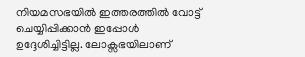നിയമസഭയില്‍ ഇത്തരത്തില്‍ വോട്ട് ചെയ്യിപ്പിക്കാന്‍ ഇപ്പോള്‍ ഉദ്ദേശിച്ചിട്ടില്ല. ലോക്സഭയിലാണ്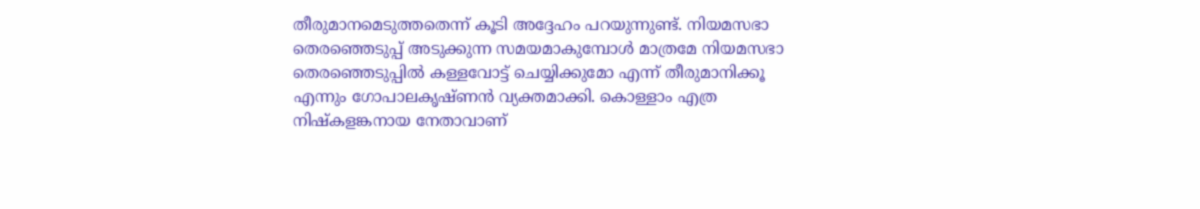തീരുമാനമെടുത്തതെന്ന് കൂടി അദ്ദേഹം പറയുന്നുണ്ട്. നിയമസഭാ തെരഞ്ഞെടുപ്പ് അടുക്കുന്ന സമയമാകുമ്പോള്‍ മാത്രമേ നിയമസഭാ തെരഞ്ഞെടുപ്പില്‍ കള്ളവോട്ട് ചെയ്യിക്കുമോ എന്ന് തീരുമാനിക്കൂ എന്നും ഗോപാലകൃഷ്ണന്‍ വ്യക്തമാക്കി. കൊള്ളാം എത്ര നിഷ്‌കളങ്കനായ നേതാവാണ്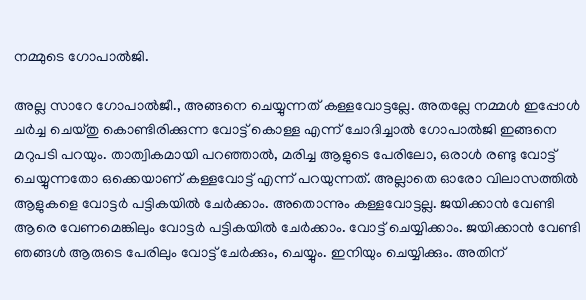നമ്മുടെ ഗോപാല്‍ജി.

അല്ല സാറേ ഗോപാല്‍ജീ., അങ്ങനെ ചെയ്യുന്നത് കള്ളവോട്ടല്ലേ. അതല്ലേ നമ്മള്‍ ഇപ്പോള്‍ ചര്‍ച്ച ചെയ്തു കൊണ്ടിരിക്കുന്ന വോട്ട് കൊള്ള എന്ന് ചോദിച്ചാല്‍ ഗോപാല്‍ജി ഇങ്ങനെ മറുപടി പറയും. താത്വികമായി പറഞ്ഞാല്‍, മരിച്ച ആളുടെ പേരിലോ, ഒരാള്‍ രണ്ടു വോട്ട് ചെയ്യുന്നതോ ഒക്കെയാണ് കള്ളവോട്ട് എന്ന് പറയുന്നത്. അല്ലാതെ ഓരോ വിലാസത്തില്‍ ആളുകളെ വോട്ടര്‍ പട്ടികയില്‍ ചേര്‍ക്കാം. അതൊന്നും കള്ളവോട്ടല്ല. ജയിക്കാന്‍ വേണ്ടി ആരെ വേണമെങ്കിലും വോട്ടര്‍ പട്ടികയില്‍ ചേര്‍ക്കാം. വോട്ട് ചെയ്യിക്കാം. ജയിക്കാന്‍ വേണ്ടി ഞങ്ങള്‍ ആരുടെ പേരിലും വോട്ട് ചേര്‍ക്കും, ചെയ്യും. ഇനിയും ചെയ്യിക്കും. അതിന്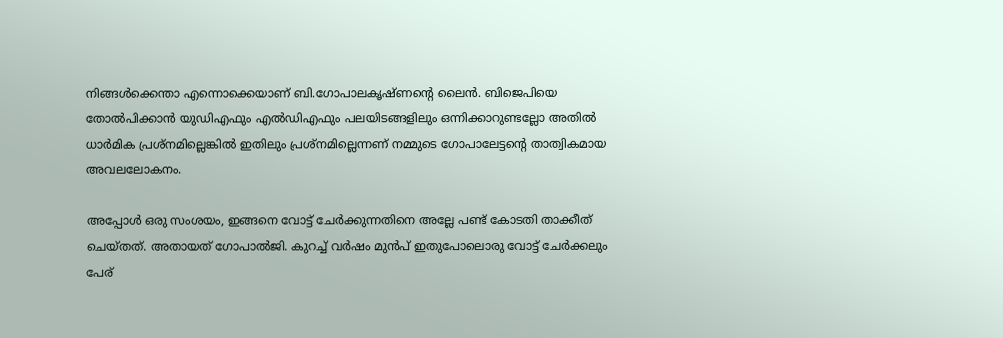നിങ്ങള്‍ക്കെന്താ എന്നൊക്കെയാണ് ബി.ഗോപാലകൃഷ്ണന്റെ ലൈന്‍. ബിജെപിയെ തോല്‍പിക്കാന്‍ യുഡിഎഫും എല്‍ഡിഎഫും പലയിടങ്ങളിലും ഒന്നിക്കാറുണ്ടല്ലോ അതില്‍ ധാര്‍മിക പ്രശ്നമില്ലെങ്കില്‍ ഇതിലും പ്രശ്നമില്ലെന്നണ് നമ്മുടെ ഗോപാലേട്ടന്റെ താത്വികമായ അവലലോകനം.

അപ്പോള്‍ ഒരു സംശയം, ഇങ്ങനെ വോട്ട് ചേര്‍ക്കുന്നതിനെ അല്ലേ പണ്ട് കോടതി താക്കീത് ചെയ്തത്. അതായത് ഗോപാല്‍ജി. കുറച്ച് വര്‍ഷം മുന്‍പ് ഇതുപോലൊരു വോട്ട് ചേര്‍ക്കലും പേര്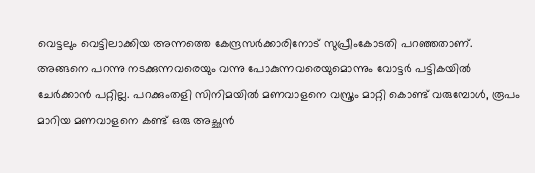വെട്ടലും വെട്ടിലാക്കിയ അന്നത്തെ കേന്ദ്രസര്‍ക്കാരിനോട് സുപ്രീംകോടതി പറഞ്ഞതാണ്. അങ്ങനെ പറന്നു നടക്കുന്നവരെയും വന്നു പോകുന്നവരെയുമൊന്നും വോട്ടര്‍ പട്ടികയില്‍ ചേര്‍ക്കാന്‍ പറ്റില്ല. പറക്കുംതളി സിനിമയില്‍ മണവാളനെ വസ്ത്രം മാറ്റി കൊണ്ട് വരുമ്പോള്‍, രൂപം മാറിയ മണവാളനെ കണ്ട് ഒരു അച്ഛന്‍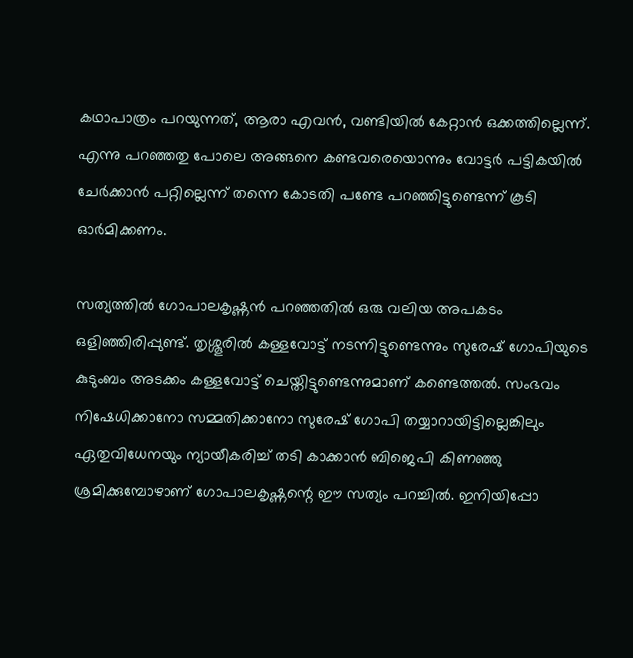കഥാപാത്രം പറയുന്നത്, ആരാ എവന്‍, വണ്ടിയില്‍ കേറ്റാന്‍ ഒക്കത്തില്ലെന്ന്. എന്നു പറഞ്ഞതു പോലെ അങ്ങനെ കണ്ടവരെയൊന്നും വോട്ടര്‍ പട്ടികയില്‍ ചേര്‍ക്കാന്‍ പറ്റില്ലെന്ന് തന്നെ കോടതി പണ്ടേ പറഞ്ഞിട്ടുണ്ടെന്ന് കൂടി ഓര്‍മിക്കണം.

സത്യത്തില്‍ ഗോപാലകൃഷ്ണന്‍ പറഞ്ഞതില്‍ ഒരു വലിയ അപകടം ഒളിഞ്ഞിരിപ്പുണ്ട്. തൃശ്ശൂരില്‍ കള്ളവോട്ട് നടന്നിട്ടുണ്ടെന്നും സുരേഷ് ഗോപിയുടെ കുടുംബം അടക്കം കള്ളവോട്ട് ചെയ്തിട്ടുണ്ടെന്നുമാണ് കണ്ടെത്തല്‍. സംഭവം നിഷേധിക്കാനോ സമ്മതിക്കാനോ സുരേഷ് ഗോപി തയ്യാറായിട്ടില്ലെങ്കിലും ഏതുവിധേനയും ന്യായീകരിച്ച് തടി കാക്കാന്‍ ബിജെപി കിണഞ്ഞു ശ്രമിക്കുമ്പോഴാണ് ഗോപാലകൃഷ്ണന്റെ ഈ സത്യം പറച്ചില്‍. ഇനിയിപ്പോ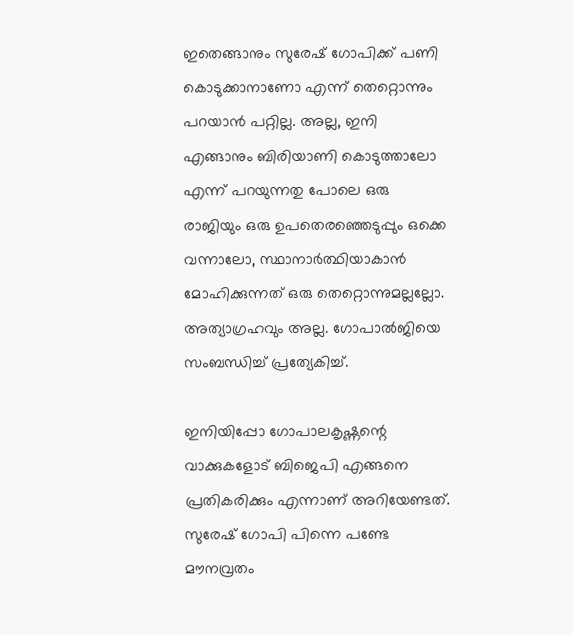ഇതെങ്ങാനും സുരേഷ് ഗോപിക്ക് പണി കൊടുക്കാനാണോ എന്ന് തെറ്റൊന്നും പറയാന്‍ പറ്റില്ല. അല്ല, ഇനി എങ്ങാനും ബിരിയാണി കൊടുത്താലോ എന്ന് പറയുന്നതു പോലെ ഒരു രാജിയും ഒരു ഉപതെരഞ്ഞെടുപ്പും ഒക്കെ വന്നാലോ, സ്ഥാനാര്‍ത്ഥിയാകാന്‍ മോഹിക്കുന്നത് ഒരു തെറ്റൊന്നുമല്ലല്ലോ. അത്യാഗ്രഹവും അല്ല. ഗോപാല്‍ജിയെ സംബന്ധിച്ച് പ്രത്യേകിച്ച്.

ഇനിയിപ്പോ ഗോപാലകൃഷ്ണന്റെ വാക്കുകളോട് ബിജെപി എങ്ങനെ പ്രതികരിക്കും എന്നാണ് അറിയേണ്ടത്. സുരേഷ് ഗോപി പിന്നെ പണ്ടേ മൗനവ്രതം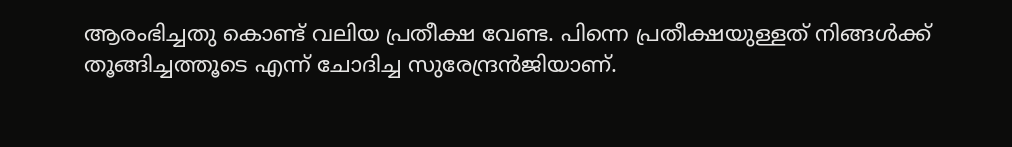ആരംഭിച്ചതു കൊണ്ട് വലിയ പ്രതീക്ഷ വേണ്ട. പിന്നെ പ്രതീക്ഷയുള്ളത് നിങ്ങള്‍ക്ക് തൂങ്ങിച്ചത്തൂടെ എന്ന് ചോദിച്ച സുരേന്ദ്രന്‍ജിയാണ്.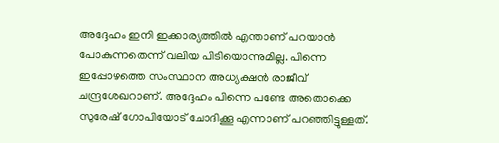അദ്ദേഹം ഇനി ഇക്കാര്യത്തില്‍ എന്താണ് പറയാന്‍ പോകുന്നതെന്ന് വലിയ പിടിയൊന്നുമില്ല. പിന്നെ ഇപ്പോഴത്തെ സംസ്ഥാന അധ്യക്ഷന്‍ രാജീവ് ചന്ദ്രശേഖറാണ്. അദ്ദേഹം പിന്നെ പണ്ടേ അതൊക്കെ സുരേഷ് ഗോപിയോട് ചോദിക്കൂ എന്നാണ് പറഞ്ഞിട്ടുള്ളത്.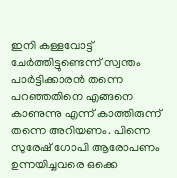ഇനി കള്ളവോട്ട് ചേര്‍ത്തിട്ടുണ്ടെന്ന് സ്വന്തം പാര്‍ട്ടിക്കാരന്‍ തന്നെ പറഞ്ഞതിനെ എങ്ങനെ കാണുന്നു എന്ന് കാത്തിരുന്ന് തന്നെ അറിയണം. പിന്നെ സുരേഷ് ഗോപി ആരോപണം ഉന്നയിച്ചവരെ ഒക്കെ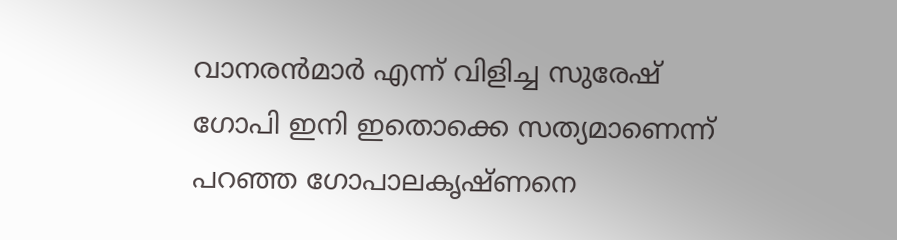വാനരന്‍മാര്‍ എന്ന് വിളിച്ച സുരേഷ് ഗോപി ഇനി ഇതൊക്കെ സത്യമാണെന്ന് പറഞ്ഞ ഗോപാലകൃഷ്ണനെ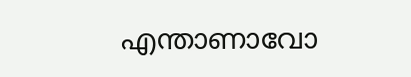എന്താണാവോ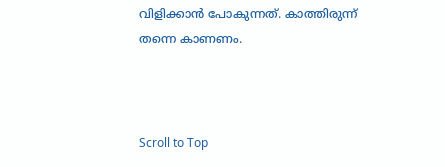വിളിക്കാന്‍ പോകുന്നത്. കാത്തിരുന്ന് തന്നെ കാണണം.



Scroll to Top